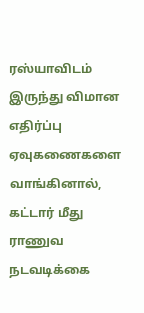ரஸ்யாவிடம் இருந்து விமான எதிர்ப்பு ஏவுகணைகளை வாங்கினால், கட்டார் மீது ராணுவ நடவடிக்கை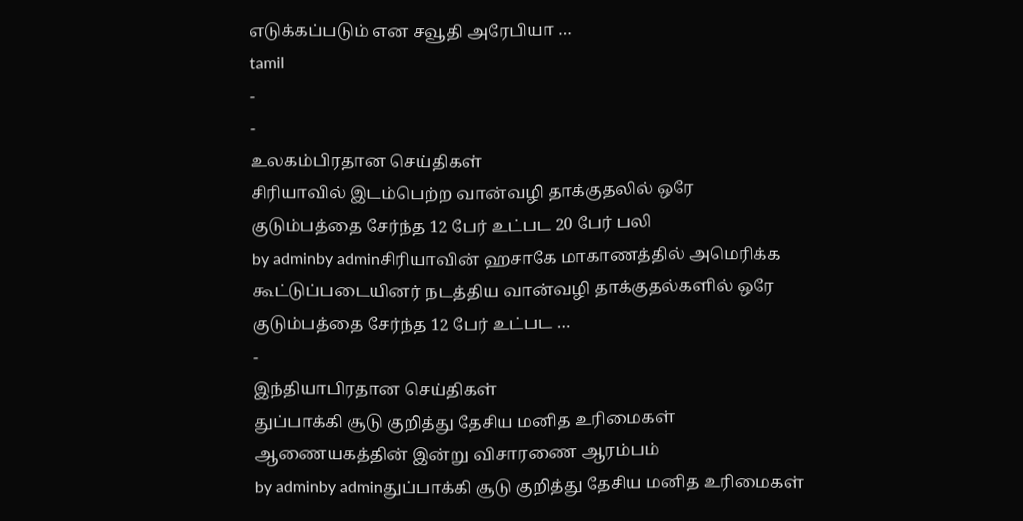எடுக்கப்படும் என சவூதி அரேபியா …
tamil
-
-
உலகம்பிரதான செய்திகள்
சிரியாவில் இடம்பெற்ற வான்வழி தாக்குதலில் ஒரே குடும்பத்தை சேர்ந்த 12 பேர் உட்பட 20 பேர் பலி
by adminby adminசிரியாவின் ஹசாகே மாகாணத்தில் அமெரிக்க கூட்டுப்படையினர் நடத்திய வான்வழி தாக்குதல்களில் ஒரே குடும்பத்தை சேர்ந்த 12 பேர் உட்பட …
-
இந்தியாபிரதான செய்திகள்
துப்பாக்கி சூடு குறித்து தேசிய மனித உரிமைகள் ஆணையகத்தின் இன்று விசாரணை ஆரம்பம்
by adminby adminதுப்பாக்கி சூடு குறித்து தேசிய மனித உரிமைகள்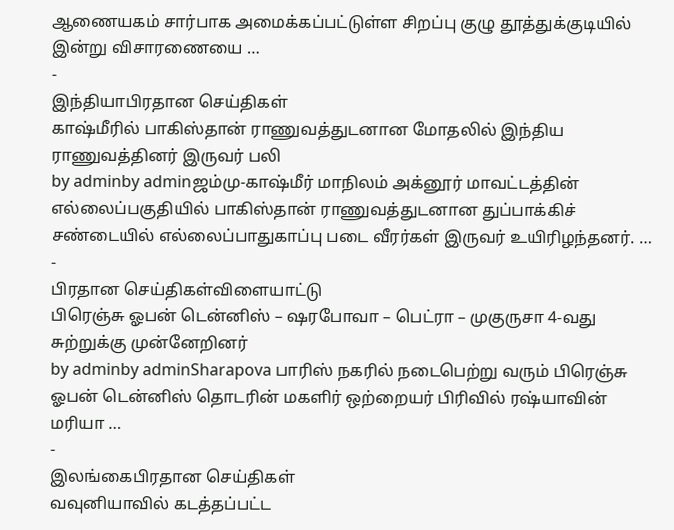ஆணையகம் சார்பாக அமைக்கப்பட்டுள்ள சிறப்பு குழு தூத்துக்குடியில் இன்று விசாரணையை …
-
இந்தியாபிரதான செய்திகள்
காஷ்மீரில் பாகிஸ்தான் ராணுவத்துடனான மோதலில் இந்திய ராணுவத்தினர் இருவர் பலி
by adminby adminஜம்மு-காஷ்மீர் மாநிலம் அக்னூர் மாவட்டத்தின் எல்லைப்பகுதியில் பாகிஸ்தான் ராணுவத்துடனான துப்பாக்கிச் சண்டையில் எல்லைப்பாதுகாப்பு படை வீரர்கள் இருவர் உயிரிழந்தனர். …
-
பிரதான செய்திகள்விளையாட்டு
பிரெஞ்சு ஓபன் டென்னிஸ் – ஷரபோவா – பெட்ரா – முகுருசா 4-வது சுற்றுக்கு முன்னேறினர்
by adminby adminSharapova பாரிஸ் நகரில் நடைபெற்று வரும் பிரெஞ்சு ஓபன் டென்னிஸ் தொடரின் மகளிர் ஒற்றையர் பிரிவில் ரஷ்யாவின் மரியா …
-
இலங்கைபிரதான செய்திகள்
வவுனியாவில் கடத்தப்பட்ட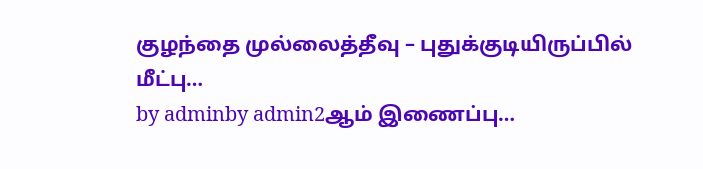குழந்தை முல்லைத்தீவு – புதுக்குடியிருப்பில் மீட்பு…
by adminby admin2ஆம் இணைப்பு…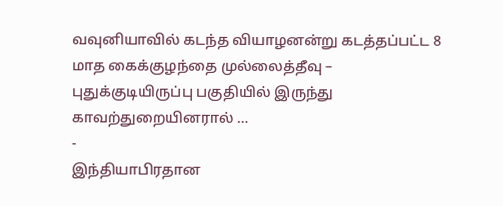வவுனியாவில் கடந்த வியாழனன்று கடத்தப்பட்ட 8 மாத கைக்குழந்தை முல்லைத்தீவு – புதுக்குடியிருப்பு பகுதியில் இருந்து காவற்துறையினரால் …
-
இந்தியாபிரதான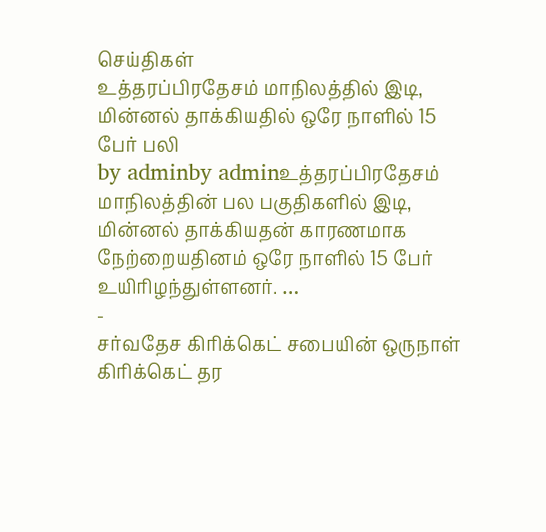செய்திகள்
உத்தரப்பிரதேசம் மாநிலத்தில் இடி, மின்னல் தாக்கியதில் ஒரே நாளில் 15 பேர் பலி
by adminby adminஉத்தரப்பிரதேசம் மாநிலத்தின் பல பகுதிகளில் இடி, மின்னல் தாக்கியதன் காரணமாக நேற்றையதினம் ஒரே நாளில் 15 பேர் உயிரிழந்துள்ளனர். …
-
சர்வதேச கிரிக்கெட் சபையின் ஒருநாள் கிரிக்கெட் தர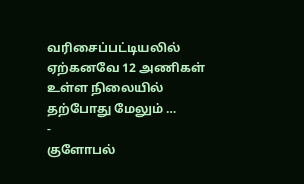வரிசைப்பட்டியலில் ஏற்கனவே 12 அணிகள் உள்ள நிலையில் தற்போது மேலும் …
-
குளோபல்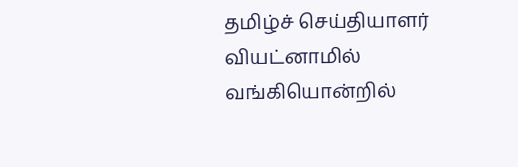தமிழ்ச் செய்தியாளர் வியட்னாமில் வங்கியொன்றில்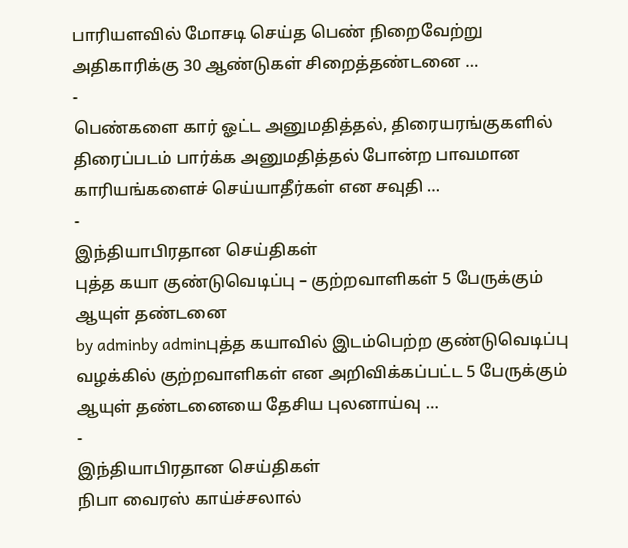பாரியளவில் மோசடி செய்த பெண் நிறைவேற்று அதிகாரிக்கு 30 ஆண்டுகள் சிறைத்தண்டனை …
-
பெண்களை கார் ஓட்ட அனுமதித்தல், திரையரங்குகளில் திரைப்படம் பார்க்க அனுமதித்தல் போன்ற பாவமான காரியங்களைச் செய்யாதீர்கள் என சவுதி …
-
இந்தியாபிரதான செய்திகள்
புத்த கயா குண்டுவெடிப்பு – குற்றவாளிகள் 5 பேருக்கும் ஆயுள் தண்டனை
by adminby adminபுத்த கயாவில் இடம்பெற்ற குண்டுவெடிப்பு வழக்கில் குற்றவாளிகள் என அறிவிக்கப்பட்ட 5 பேருக்கும் ஆயுள் தண்டனையை தேசிய புலனாய்வு …
-
இந்தியாபிரதான செய்திகள்
நிபா வைரஸ் காய்ச்சலால்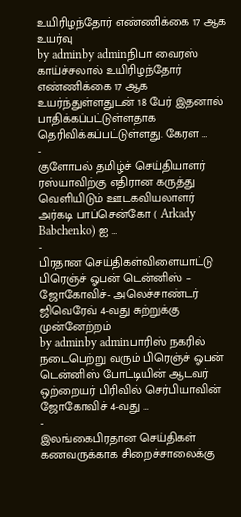உயிரிழந்தோர் எண்ணிக்கை 17 ஆக உயர்வு
by adminby adminநிபா வைரஸ் காய்ச்சலால் உயிரிழந்தோர் எண்ணிக்கை 17 ஆக உயர்ந்துள்ளதுடன் 18 பேர் இதனால் பாதிக்கப்பட்டுள்ளதாக தெரிவிக்கப்பட்டுள்ளது. கேரள …
-
குளோபல் தமிழ்ச் செய்தியாளர் ரஸ்யாவிற்கு எதிரான கருத்து வெளியிடும் ஊடகவியலாளர் அர்கடி பாப்சென்கோ ( Arkady Babchenko) ஐ …
-
பிரதான செய்திகள்விளையாட்டு
பிரெஞ்ச் ஓபன் டென்னிஸ் – ஜோகோவிச்- அலெச்சாண்டர் ஜிவெரேவ் 4-வது சுற்றுக்கு முன்னேற்றம்
by adminby adminபாரிஸ் நகரில் நடைபெற்று வரும் பிரெஞ்ச் ஓபன் டென்னிஸ் போட்டியின் ஆடவர் ஒற்றையர் பிரிவில் செர்பியாவின் ஜோகோவிச் 4-வது …
-
இலங்கைபிரதான செய்திகள்
கணவருக்காக சிறைச்சாலைக்கு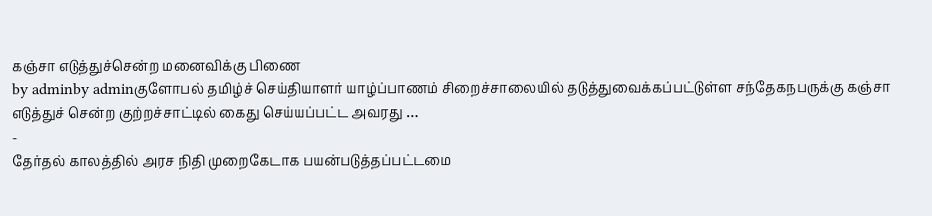கஞ்சா எடுத்துச்சென்ற மனைவிக்கு பிணை
by adminby adminகுளோபல் தமிழ்ச் செய்தியாளர் யாழ்ப்பாணம் சிறைச்சாலையில் தடுத்துவைக்கப்பட்டுள்ள சந்தேகநபருக்கு கஞ்சா எடுத்துச் சென்ற குற்றச்சாட்டில் கைது செய்யப்பட்ட அவரது …
-
தேர்தல் காலத்தில் அரச நிதி முறைகேடாக பயன்படுத்தப்பட்டமை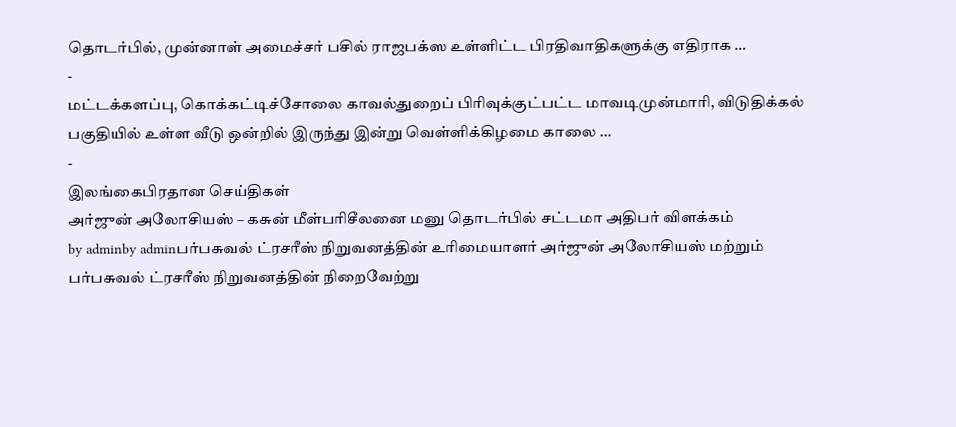தொடர்பில், முன்னாள் அமைச்சர் பசில் ராஜபக்ஸ உள்ளிட்ட பிரதிவாதிகளுக்கு எதிராக …
-
மட்டக்களப்பு, கொக்கட்டிச்சோலை காவல்துறைப் பிரிவுக்குட்பட்ட மாவடிமுன்மாரி, விடுதிக்கல் பகுதியில் உள்ள வீடு ஒன்றில் இருந்து இன்று வெள்ளிக்கிழமை காலை …
-
இலங்கைபிரதான செய்திகள்
அர்ஜுன் அலோசியஸ் – கசுன் மீள்பரிசீலனை மனு தொடர்பில் சட்டமா அதிபர் விளக்கம்
by adminby adminபர்பசுவல் ட்ரசரீஸ் நிறுவனத்தின் உரிமையாளர் அர்ஜுன் அலோசியஸ் மற்றும் பர்பசுவல் ட்ரசரீஸ் நிறுவனத்தின் நிறைவேற்று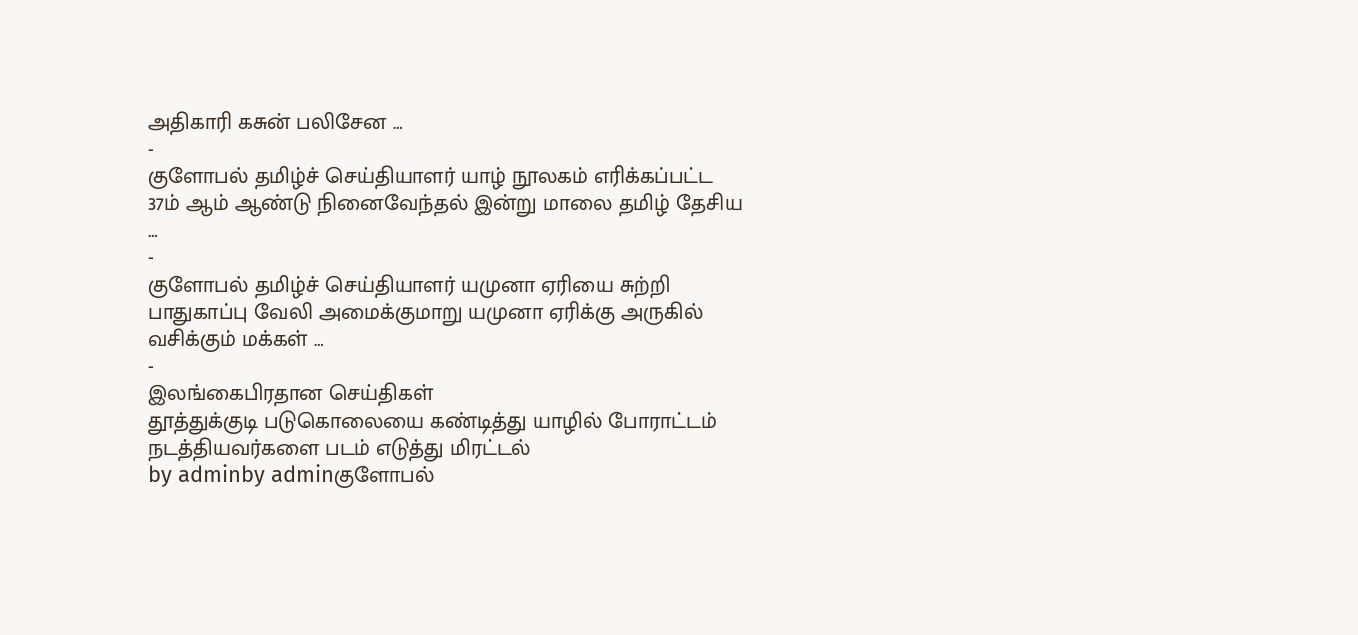அதிகாரி கசுன் பலிசேன …
-
குளோபல் தமிழ்ச் செய்தியாளர் யாழ் நூலகம் எரிக்கப்பட்ட 37ம் ஆம் ஆண்டு நினைவேந்தல் இன்று மாலை தமிழ் தேசிய …
-
குளோபல் தமிழ்ச் செய்தியாளர் யமுனா ஏரியை சுற்றி பாதுகாப்பு வேலி அமைக்குமாறு யமுனா ஏரிக்கு அருகில் வசிக்கும் மக்கள் …
-
இலங்கைபிரதான செய்திகள்
தூத்துக்குடி படுகொலையை கண்டித்து யாழில் போராட்டம் நடத்தியவர்களை படம் எடுத்து மிரட்டல்
by adminby adminகுளோபல்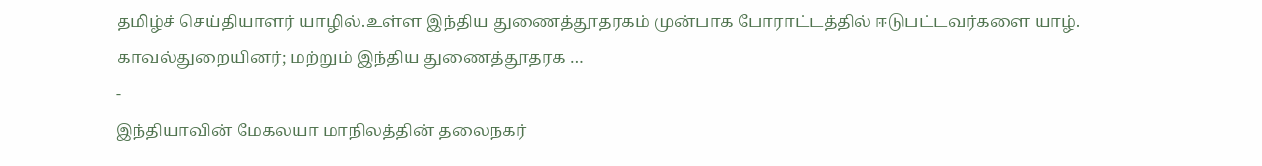தமிழ்ச் செய்தியாளர் யாழில்.உள்ள இந்திய துணைத்தூதரகம் முன்பாக போராட்டத்தில் ஈடுபட்டவர்களை யாழ். காவல்துறையினர்; மற்றும் இந்திய துணைத்தூதரக …
-
இந்தியாவின் மேகலயா மாநிலத்தின் தலைநகர்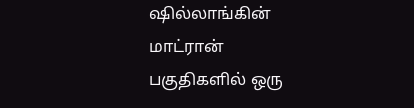ஷில்லாங்கின் மாட்ரான் பகுதிகளில் ஒரு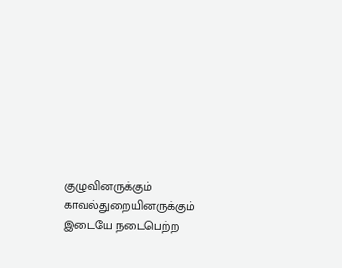குழுவினருக்கும் காவல்துறையினருக்கும் இடையே நடைபெற்ற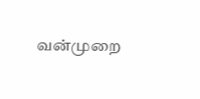வன்முறை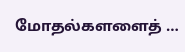மோதல்களளைத் …